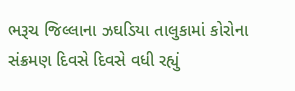ભરૂચ જિલ્લાના ઝઘડિયા તાલુકામાં કોરોના સંક્રમણ દિવસે દિવસે વધી રહ્યું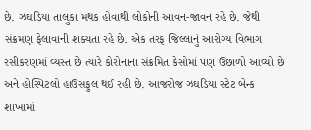છે. ઝઘડિયા તાલુકા મથક હોવાથી લોકોની આવન-જાવન રહે છે. જેથી સંક્રમણ ફેલાવાની શક્યતા રહે છે. એક તરફ જિલ્લાનું આરોગ્ય વિભાગ રસીકરણમાં વ્યસ્ત છે ત્યારે કોરોનાના સંક્રમિત કેસોમાં પણ ઉછાળો આવ્યો છે અને હોસ્પિટલો હાઉસફુલ થઈ રહી છે. આજરોજ ઝઘડિયા સ્ટેટ બેન્ક શાખામાં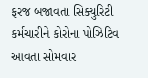ફરજ બજાવતા સિક્યુરિટી કર્મચારીને કોરોના પોઝિટિવ આવતા સોમવાર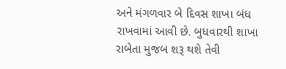અને મંગળવાર બે દિવસ શાખા બંધ રાખવામાં આવી છે. બુધવારથી શાખા રાબેતા મુજબ શરૂ થશે તેવી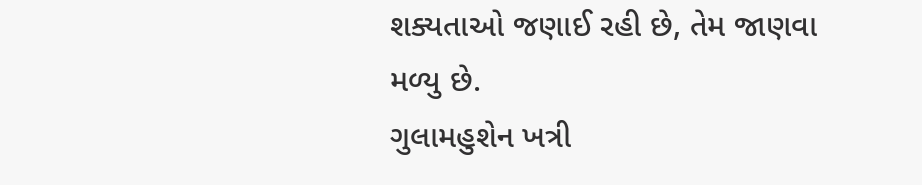શક્યતાઓ જણાઈ રહી છે, તેમ જાણવા મળ્યુ છે.
ગુલામહુશેન ખત્રી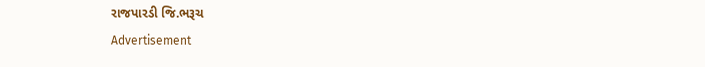રાજપારડી જિ.ભરૂચ
Advertisement